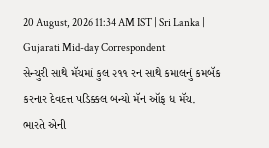20 August, 2026 11:34 AM IST | Sri Lanka | Gujarati Mid-day Correspondent
સેન્ચુરી સાથે મૅચમાં કુલ ૨૧૧ રન સાથે કમાલનું કમબૅક કરનાર દેવદત્ત પડિક્કલ બન્યો મૅન ઑફ ધ મૅચ.
ભારતે એની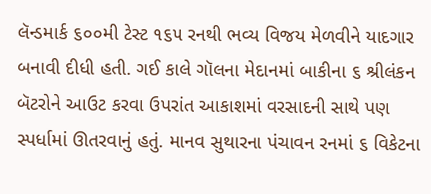લૅન્ડમાર્ક ૬૦૦મી ટેસ્ટ ૧૬૫ રનથી ભવ્ય વિજય મેળવીને યાદગાર બનાવી દીધી હતી. ગઈ કાલે ગૉલના મેદાનમાં બાકીના ૬ શ્રીલંકન બૅટરોને આઉટ કરવા ઉપરાંત આકાશમાં વરસાદની સાથે પણ સ્પર્ધામાં ઊતરવાનું હતું. માનવ સુથારના પંચાવન રનમાં ૬ વિકેટના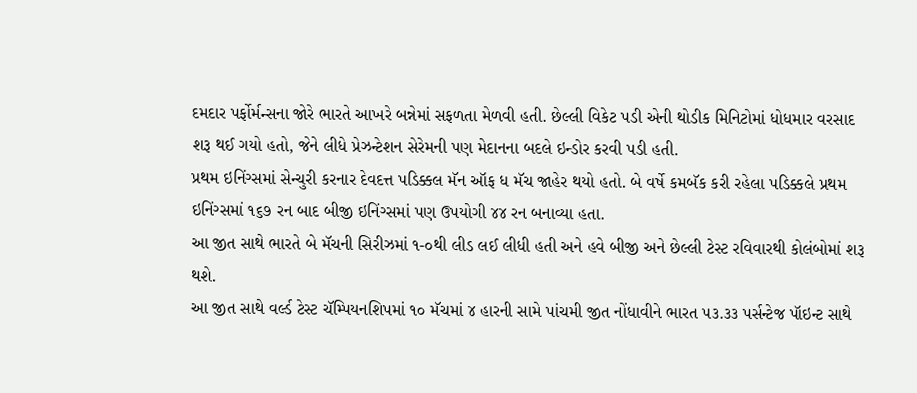દમદાર પર્ફોર્મન્સના જોરે ભારતે આખરે બન્નેમાં સફળતા મેળવી હતી. છેલ્લી વિકેટ પડી એની થોડીક મિનિટોમાં ધોધમાર વરસાદ શરૂ થઈ ગયો હતો, જેને લીધે પ્રેઝન્ટેશન સેરેમની પણ મેદાનના બદલે ઇન્ડોર કરવી પડી હતી.
પ્રથમ ઇનિંગ્સમાં સેન્ચુરી કરનાર દેવદત્ત પડિક્કલ મૅન ઑફ ધ મૅચ જાહેર થયો હતો. બે વર્ષે કમબૅક કરી રહેલા પડિક્કલે પ્રથમ ઇનિંગ્સમાં ૧૬૭ રન બાદ બીજી ઇનિંગ્સમાં પણ ઉપયોગી ૪૪ રન બનાવ્યા હતા.
આ જીત સાથે ભારતે બે મૅચની સિરીઝમાં ૧-૦થી લીડ લઈ લીધી હતી અને હવે બીજી અને છેલ્લી ટેસ્ટ રવિવારથી કોલંબોમાં શરૂ થશે.
આ જીત સાથે વર્લ્ડ ટેસ્ટ ચૅમ્પિયનશિપમાં ૧૦ મૅચમાં ૪ હારની સામે પાંચમી જીત નોંધાવીને ભારત ૫૩.૩૩ પર્સન્ટેજ પૉઇન્ટ સાથે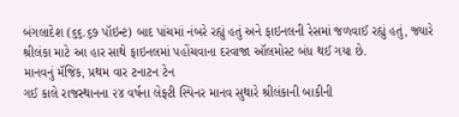બંગલાદેશ (૬૬.૬૭ પૉઇન્ટ) બાદ પાંચમાં નંબરે રહ્યું હતું અને ફાઇનલની રેસમાં જળવાઈ રહ્યું હતું, જ્યારે શ્રીલંકા માટે આ હાર સાથે ફાઇનલમાં પહોંચવાના દરવાજા ઑલમોસ્ટ બંધ થઈ ગયા છે.
માનવનું મૅજિક, પ્રથમ વાર ટનાટન ટેન
ગઈ કાલે રાજસ્થાનના ૨૪ વર્ષના લેફ્ટી સ્પિનર માનવ સુથારે શ્રીલંકાની બાકીની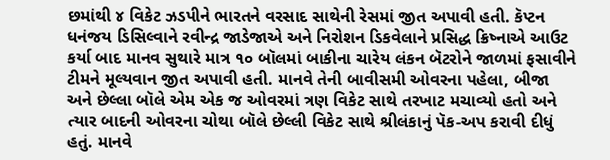છમાંથી ૪ વિકેટ ઝડપીને ભારતને વરસાદ સાથેની રેસમાં જીત અપાવી હતી. કૅપ્ટન ધનંજય ડિસિલ્વાને રવીન્દ્ર જાડેજાએ અને નિરોશન ડિકવેલાને પ્રસિદ્ધ ક્રિષ્નાએ આઉટ કર્યા બાદ માનવ સુથારે માત્ર ૧૦ બૉલમાં બાકીના ચારેય લંકન બૅટરોને જાળમાં ફસાવીને ટીમને મૂલ્યવાન જીત અપાવી હતી. માનવે તેની બાવીસમી ઓવરના પહેલા, બીજા અને છેલ્લા બૉલે એમ એક જ ઓવરમાં ત્રણ વિકેટ સાથે તરખાટ મચાવ્યો હતો અને ત્યાર બાદની ઓવરના ચોથા બૉલે છેલ્લી વિકેટ સાથે શ્રીલંકાનું પૅક-અપ કરાવી દીધું હતું. માનવે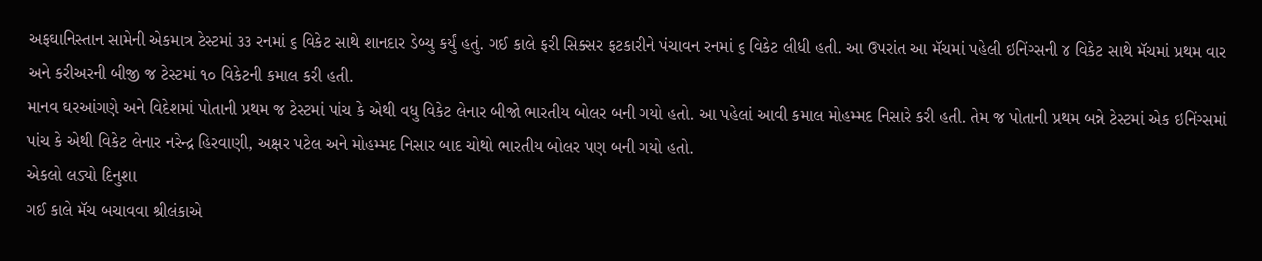અફઘાનિસ્તાન સામેની એકમાત્ર ટેસ્ટમાં ૩૩ રનમાં ૬ વિકેટ સાથે શાનદાર ડેબ્યુ કર્યું હતું. ગઈ કાલે ફરી સિક્સર ફટકારીને પંચાવન રનમાં ૬ વિકેટ લીધી હતી. આ ઉપરાંત આ મૅચમાં પહેલી ઇનિંગ્સની ૪ વિકેટ સાથે મૅચમાં પ્રથમ વાર અને કરીઅરની બીજી જ ટેસ્ટમાં ૧૦ વિકેટની કમાલ કરી હતી.
માનવ ઘરઆંગણે અને વિદેશમાં પોતાની પ્રથમ જ ટેસ્ટમાં પાંચ કે એથી વધુ વિકેટ લેનાર બીજો ભારતીય બોલર બની ગયો હતો. આ પહેલાં આવી કમાલ મોહમ્મદ નિસારે કરી હતી. તેમ જ પોતાની પ્રથમ બન્ને ટેસ્ટમાં એક ઇનિંગ્સમાં પાંચ કે એથી વિકેટ લેનાર નરેન્દ્ર હિરવાણી, અક્ષર પટેલ અને મોહમ્મદ નિસાર બાદ ચોથો ભારતીય બોલર પણ બની ગયો હતો.
એકલો લડ્યો દિનુશા
ગઈ કાલે મૅચ બચાવવા શ્રીલંકાએ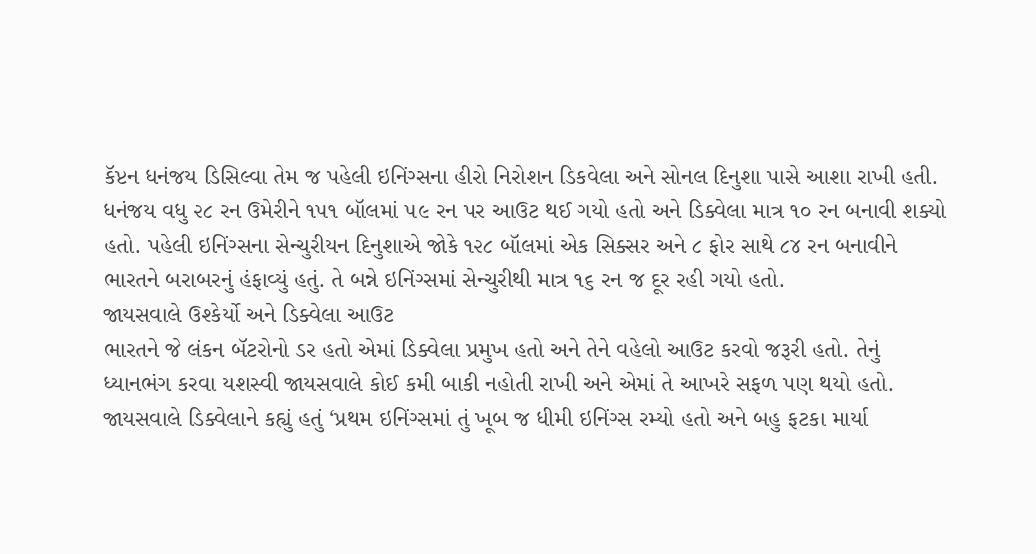કૅપ્ટન ધનંજય ડિસિલ્વા તેમ જ પહેલી ઇનિંગ્સના હીરો નિરોશન ડિકવેલા અને સોનલ દિનુશા પાસે આશા રાખી હતી. ધનંજય વધુ ૨૮ રન ઉમેરીને ૧૫૧ બૉલમાં ૫૯ રન પર આઉટ થઈ ગયો હતો અને ડિક્વેલા માત્ર ૧૦ રન બનાવી શક્યો હતો. પહેલી ઇનિંગ્સના સેન્ચુરીયન દિનુશાએ જોકે ૧૨૮ બૉલમાં એક સિક્સર અને ૮ ફોર સાથે ૮૪ રન બનાવીને ભારતને બરાબરનું હંફાવ્યું હતું. તે બન્ને ઇનિંગ્સમાં સેન્ચુરીથી માત્ર ૧૬ રન જ દૂર રહી ગયો હતો.
જાયસવાલે ઉશ્કેર્યો અને ડિક્વેલા આઉટ
ભારતને જે લંકન બૅટરોનો ડર હતો એમાં ડિક્વેલા પ્રમુખ હતો અને તેને વહેલો આઉટ કરવો જરૂરી હતો. તેનું ધ્યાનભંગ કરવા યશસ્વી જાયસવાલે કોઈ કમી બાકી નહોતી રાખી અને એમાં તે આખરે સફળ પણ થયો હતો. જાયસવાલે ડિક્વેલાને કહ્યું હતું ‘પ્રથમ ઇનિંગ્સમાં તું ખૂબ જ ધીમી ઇનિંગ્સ રમ્યો હતો અને બહુ ફટકા માર્યા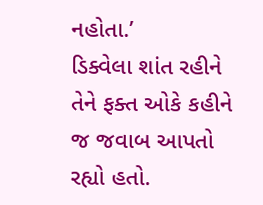નહોતા.’
ડિક્વેલા શાંત રહીને તેને ફક્ત ઓકે કહીને જ જવાબ આપતો રહ્યો હતો.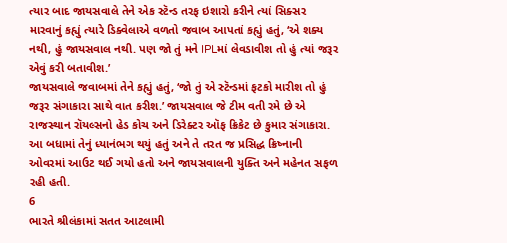ત્યાર બાદ જાયસવાલે તેને એક સ્ટૅન્ડ તરફ ઇશારો કરીને ત્યાં સિક્સર મારવાનું કહ્યું ત્યારે ડિક્વેલાએ વળતો જવાબ આપતાં કહ્યું હતું, ‘એ શક્ય નથી, હું જાયસવાલ નથી. પણ જો તું મને IPLમાં લેવડાવીશ તો હું ત્યાં જરૂર એવું કરી બતાવીશ.’
જાયસવાલે જવાબમાં તેને કહ્યું હતું, ‘જો તું એ સ્ટૅન્ડમાં ફટકો મારીશ તો હું જરૂર સંગાકારા સાથે વાત કરીશ.’ જાયસવાલ જે ટીમ વતી રમે છે એ રાજસ્થાન રૉયલ્સનો હેડ કોચ અને ડિરેક્ટર ઑફ ક્રિકેટ છે કુમાર સંગાકારા. આ બધામાં તેનું ધ્યાનંભગ થયું હતું અને તે તરત જ પ્રસિદ્ધ ક્રિષ્નાની ઓવરમાં આઉટ થઈ ગયો હતો અને જાયસવાલની યુક્તિ અને મહેનત સફળ રહી હતી.
6
ભારતે શ્રીલંકામાં સતત આટલામી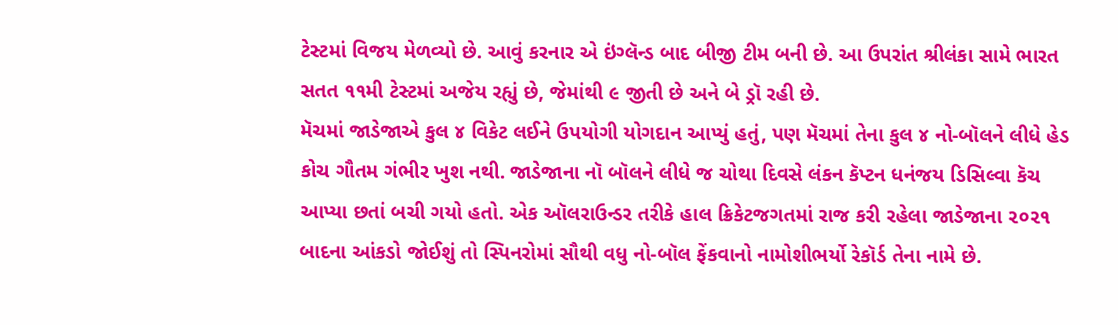ટેસ્ટમાં વિજય મેળવ્યો છે. આવું કરનાર એ ઇંગ્લૅન્ડ બાદ બીજી ટીમ બની છે. આ ઉપરાંત શ્રીલંકા સામે ભારત સતત ૧૧મી ટેસ્ટમાં અજેય રહ્યું છે, જેમાંથી ૯ જીતી છે અને બે ડ્રૉ રહી છે.
મૅચમાં જાડેજાએ કુલ ૪ વિકેટ લઈને ઉપયોગી યોગદાન આપ્યું હતું, પણ મૅચમાં તેના કુલ ૪ નો-બૉલને લીધે હેડ કોચ ગૌતમ ગંભીર ખુશ નથી. જાડેજાના નૉ બૉલને લીધે જ ચોથા દિવસે લંકન કૅપ્ટન ધનંજય ડિસિલ્વા કૅચ આપ્યા છતાં બચી ગયો હતો. એક ઑલરાઉન્ડર તરીકે હાલ ક્રિકેટજગતમાં રાજ કરી રહેલા જાડેજાના ૨૦૨૧ બાદના આંકડો જોઈશું તો સ્પિનરોમાં સૌથી વધુ નો-બૉલ ફેંકવાનો નામોશીભર્યો રેકૉર્ડ તેના નામે છે.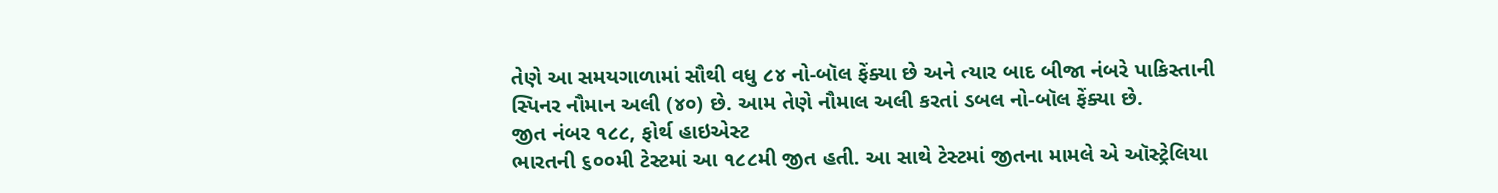તેણે આ સમયગાળામાં સૌથી વધુ ૮૪ નો-બૉલ ફેંક્યા છે અને ત્યાર બાદ બીજા નંબરે પાકિસ્તાની સ્પિનર નૌમાન અલી (૪૦) છે. આમ તેણે નૌમાલ અલી કરતાં ડબલ નો-બૉલ ફેંક્યા છે.
જીત નંબર ૧૮૮, ફોર્થ હાઇએસ્ટ
ભારતની ૬૦૦મી ટેસ્ટમાં આ ૧૮૮મી જીત હતી. આ સાથે ટેસ્ટમાં જીતના મામલે એ ઑસ્ટ્રેલિયા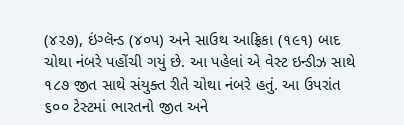(૪૨૭), ઇંગ્લૅન્ડ (૪૦૫) અને સાઉથ આફ્રિકા (૧૯૧) બાદ ચોથા નંબરે પહોંચી ગયું છે. આ પહેલાં એ વેસ્ટ ઇન્ડીઝ સાથે ૧૮૭ જીત સાથે સંયુક્ત રીતે ચોથા નંબરે હતું. આ ઉપરાંત ૬૦૦ ટેસ્ટમાં ભારતનો જીત અને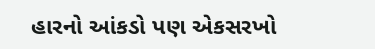હારનો આંકડો પણ એકસરખો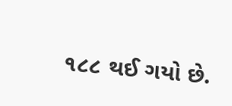૧૮૮ થઈ ગયો છે.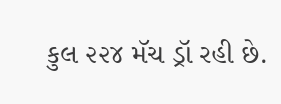કુલ ૨૨૪ મૅચ ડ્રૉ રહી છે.